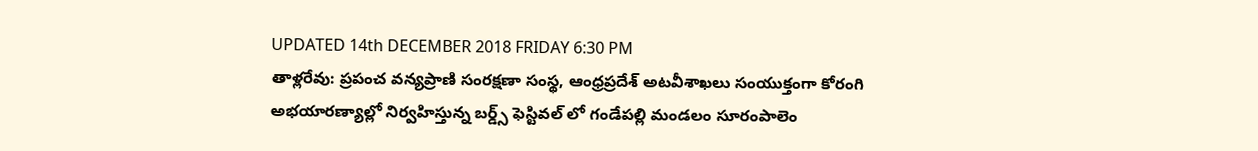UPDATED 14th DECEMBER 2018 FRIDAY 6:30 PM
తాళ్లరేవు: ప్రపంచ వన్యప్రాణి సంరక్షణా సంస్థ, ఆంధ్రప్రదేశ్ అటవీశాఖలు సంయుక్తంగా కోరంగి అభయారణ్యాల్లో నిర్వహిస్తున్న బర్డ్స్ ఫెస్టివల్ లో గండేపల్లి మండలం సూరంపాలెం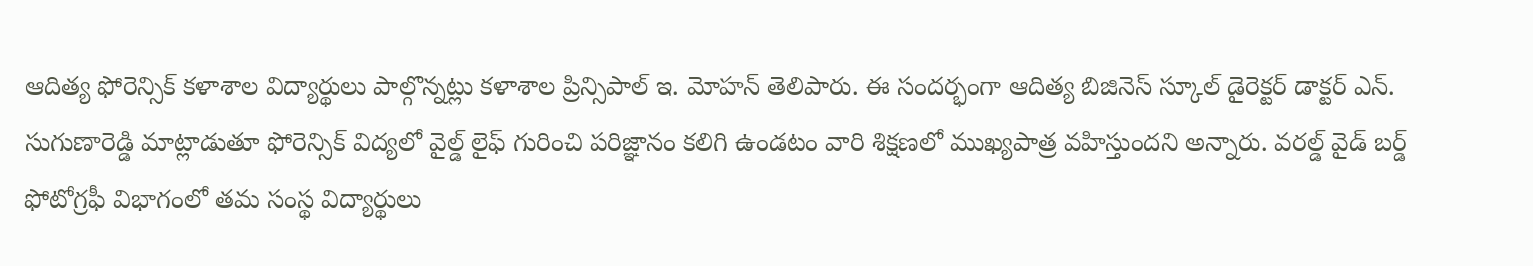ఆదిత్య ఫోరెన్సిక్ కళాశాల విద్యార్థులు పాల్గొన్నట్లు కళాశాల ప్రిన్సిపాల్ ఇ. మోహన్ తెలిపారు. ఈ సందర్భంగా ఆదిత్య బిజినెస్ స్కూల్ డైరెక్టర్ డాక్టర్ ఎన్. సుగుణారెడ్డి మాట్లాడుతూ ఫోరెన్సిక్ విద్యలో వైల్డ్ లైఫ్ గురించి పరిజ్ఞానం కలిగి ఉండటం వారి శిక్షణలో ముఖ్యపాత్ర వహిస్తుందని అన్నారు. వరల్డ్ వైడ్ బర్డ్ ఫోటోగ్రఫీ విభాగంలో తమ సంస్థ విద్యార్థులు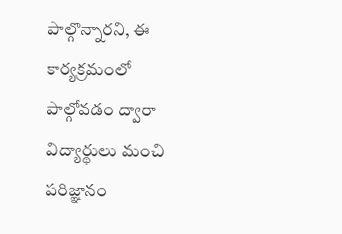పాల్గొన్నారని, ఈ కార్యక్రమంలో పాల్గోవడం ద్వారా విద్యార్థులు మంచి పరిజ్ఞానం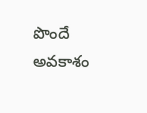పొందే అవకాశం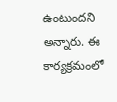ఉంటుందని అన్నారు. ఈ కార్యక్రమంలో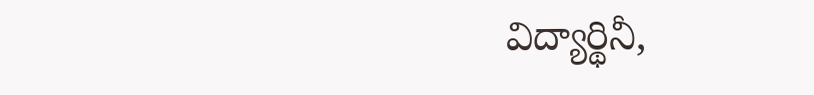విద్యార్థినీ,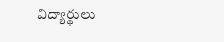విద్యార్థులు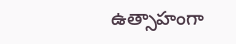ఉత్సాహంగా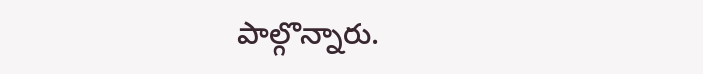పాల్గొన్నారు.